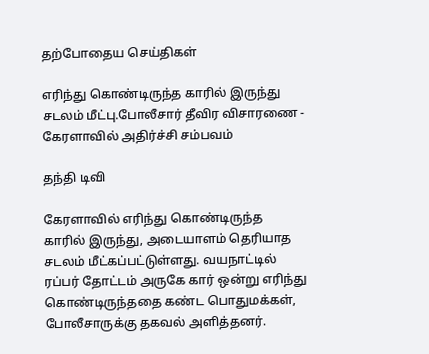தற்போதைய செய்திகள்

எரிந்து கொண்டிருந்த காரில் இருந்து சடலம் மீட்பு.போலீசார் தீவிர விசாரணை - கேரளாவில் அதிர்ச்சி சம்பவம்

தந்தி டிவி

கேரளாவில் எரிந்து கொண்டிருந்த காரில் இருந்து, அடையாளம் தெரியாத சடலம் மீட்கப்பட்டுள்ளது. வயநாட்டில் ரப்பர் தோட்டம் அருகே கார் ஒன்று எரிந்து கொண்டிருந்ததை கண்ட பொதுமக்கள், போலீசாருக்கு தகவல் அளித்தனர்.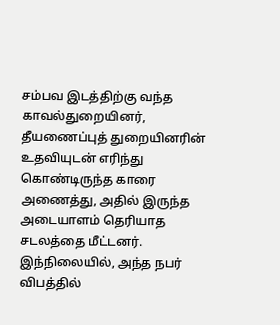சம்பவ இடத்திற்கு வந்த காவல்துறையினர், தீயணைப்புத் துறையினரின் உதவியுடன் எரிந்து கொண்டிருந்த காரை அணைத்து, அதில் இருந்த அடையாளம் தெரியாத சடலத்தை மீட்டனர். இந்நிலையில், அந்த நபர் விபத்தில்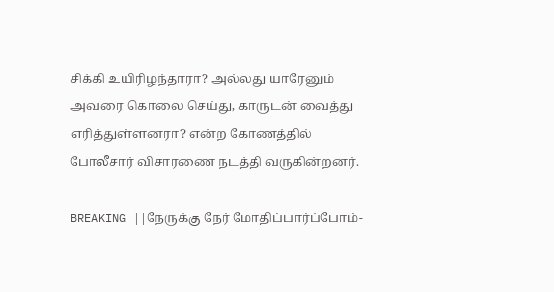சிக்கி உயிரிழந்தாரா? அல்லது யாரேனும் அவரை கொலை செய்து, காருடன் வைத்து எரித்துள்ளனரா? என்ற கோணத்தில் போலீசார் விசாரணை நடத்தி வருகின்றனர்.

BREAKING ||நேருக்கு நேர் மோதிப்பார்ப்போம்-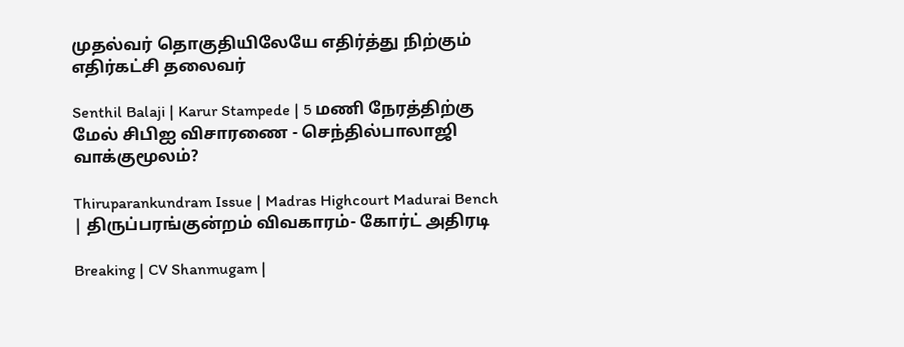முதல்வர் தொகுதியிலேயே எதிர்த்து நிற்கும் எதிர்கட்சி தலைவர்

Senthil Balaji | Karur Stampede | 5 மணி நேரத்திற்கு மேல் சிபிஐ விசாரணை - செந்தில்பாலாஜி வாக்குமூலம்?

Thiruparankundram Issue | Madras Highcourt Madurai Bench | திருப்பரங்குன்றம் விவகாரம்- கோர்ட் அதிரடி

Breaking | CV Shanmugam |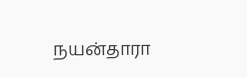நயன்தாரா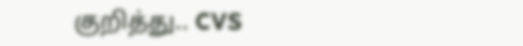குறித்து.. CVS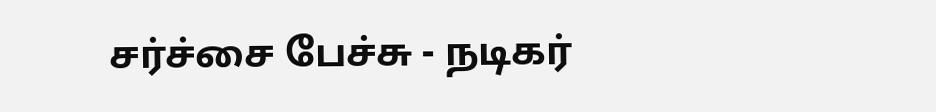சர்ச்சை பேச்சு - நடிகர்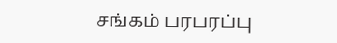சங்கம் பரபரப்பு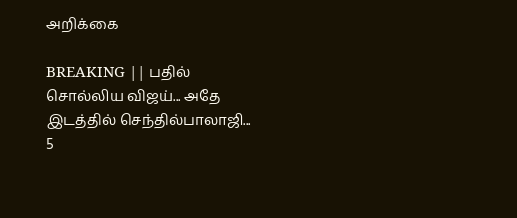அறிக்கை

BREAKING || பதில் சொல்லிய விஜய்... அதே இடத்தில் செந்தில்பாலாஜி... 5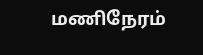மணிநேரம்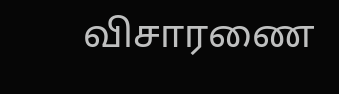விசாரணை